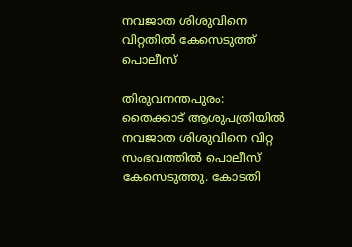നവജാത ശിശുവിനെ വിറ്റതില്‍ കേസെടുത്ത് പൊലീസ്

തിരുവനന്തപുരം: തൈക്കാട് ആശുപത്രിയില്‍ നവജാത ശിശുവിനെ വിറ്റ സംഭവത്തില്‍ പൊലീസ് കേസെടുത്തു. കോടതി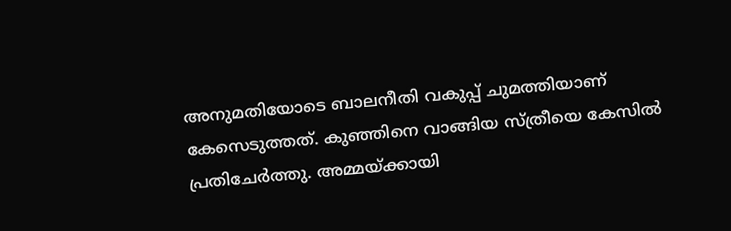അനുമതിയോടെ ബാലനീതി വകുപ്പ് ചുമത്തിയാണ് കേസെടുത്തത്. കുഞ്ഞിനെ വാങ്ങിയ സ്ത്രീയെ കേസില്‍ പ്രതിചേര്‍ത്തു. അമ്മയ്ക്കായി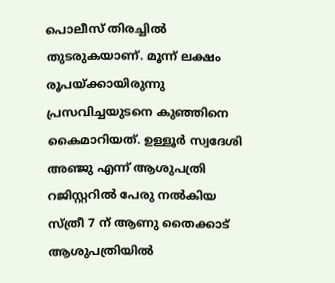പൊലീസ് തിരച്ചില്‍ തുടരുകയാണ്. മൂന്ന് ലക്ഷം രൂപയ്ക്കായിരുന്നു പ്രസവിച്ചയുടനെ കുഞ്ഞിനെ കൈമാറിയത്. ഉള്ളൂര്‍ സ്വദേശി അഞ്ജു എന്ന് ആശുപത്രി റജിസ്റ്ററില്‍ പേരു നല്‍കിയ സ്ത്രീ 7 ന് ആണു തൈക്കാട് ആശുപത്രിയില്‍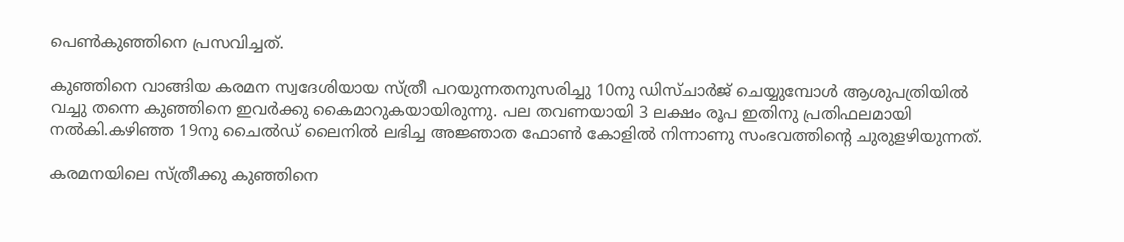പെണ്‍കുഞ്ഞിനെ പ്രസവിച്ചത്.

കുഞ്ഞിനെ വാങ്ങിയ കരമന സ്വദേശിയായ സ്ത്രീ പറയുന്നതനുസരിച്ചു 10നു ഡിസ്ചാര്‍ജ് ചെയ്യുമ്പോള്‍ ആശുപത്രിയില്‍ വച്ചു തന്നെ കുഞ്ഞിനെ ഇവര്‍ക്കു കൈമാറുകയായിരുന്നു. പല തവണയായി 3 ലക്ഷം രൂപ ഇതിനു പ്രതിഫലമായി നല്‍കി.കഴിഞ്ഞ 19നു ചൈല്‍ഡ് ലൈനില്‍ ലഭിച്ച അജ്ഞാത ഫോണ്‍ കോളില്‍ നിന്നാണു സംഭവത്തിന്റെ ചുരുളഴിയുന്നത്.

കരമനയിലെ സ്ത്രീക്കു കുഞ്ഞിനെ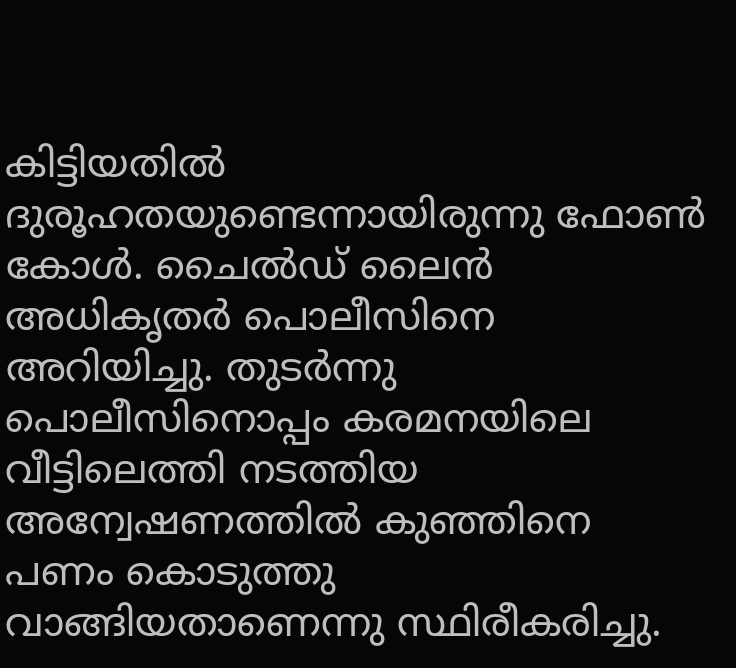കിട്ടിയതില്‍ ദുരൂഹതയുണ്ടെന്നായിരുന്നു ഫോണ്‍ കോള്‍. ചൈല്‍ഡ് ലൈന്‍ അധികൃതര്‍ പൊലീസിനെ അറിയിച്ചു. തുടര്‍ന്നു പൊലീസിനൊപ്പം കരമനയിലെ വീട്ടിലെത്തി നടത്തിയ അന്വേഷണത്തില്‍ കുഞ്ഞിനെ പണം കൊടുത്തു വാങ്ങിയതാണെന്നു സ്ഥിരീകരിച്ചു.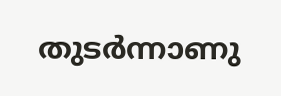തുടര്‍ന്നാണു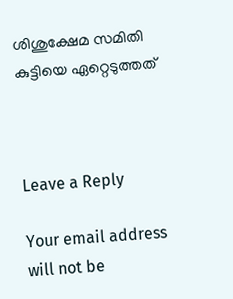ശിശുക്ഷേമ സമിതി കുട്ടിയെ ഏറ്റെടുത്തത്



Leave a Reply

Your email address will not be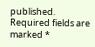published. Required fields are marked *